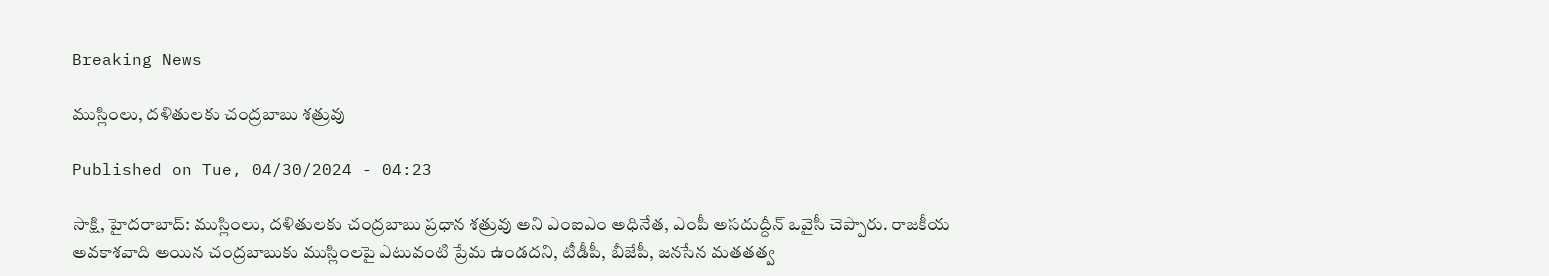Breaking News

ముస్లింలు, దళితులకు చంద్రబాబు శత్రువు

Published on Tue, 04/30/2024 - 04:23

సాక్షి, హైదరాబాద్‌: ముస్లింలు, దళితులకు చంద్రబాబు ప్రధాన శత్రువు అని ఎంఐఎం అధినేత, ఎంపీ అసదుద్దీన్‌ ఒవైసీ చెప్పారు. రాజకీయ అవకాశవాది అయిన చంద్రబాబుకు ముస్లింలపై ఎటువంటి ప్రేమ ఉండదని, టీడీపీ, బీజేపీ, జనసేన మతతత్వ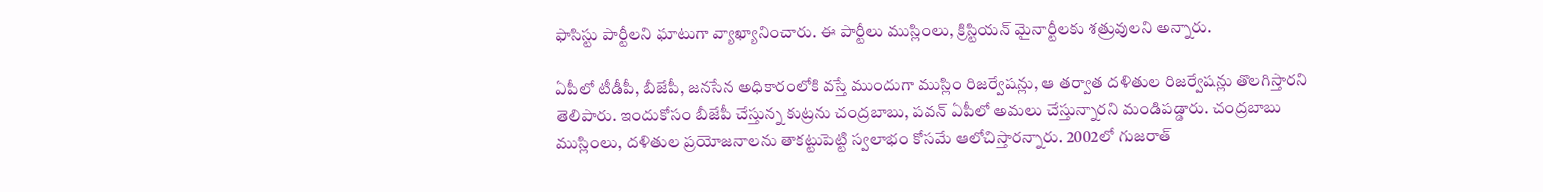ఫాసిస్టు పార్టీలని ఘాటుగా వ్యాఖ్యానించారు. ఈ పార్టీలు ముస్లింలు, క్రిస్టియన్‌ మైనార్టీలకు శత్రువులని అన్నారు.

ఏపీలో టీడీపీ, బీజేపీ, జనసేన అధికారంలోకి వస్తే ముందుగా ముస్లిం రిజర్వేషన్లు, ఆ తర్వాత దళితుల రిజర్వేషన్లు తొలగిస్తారని తెలిపారు. ఇందుకోసం బీజేపీ చేస్తున్న కుట్రను చంద్రబాబు, పవన్‌ ఏపీలో అమలు చేస్తున్నారని మండిపడ్డారు. చంద్రబాబు ముస్లింలు, దళితుల ప్రయోజనాలను తాకట్టుపెట్టి స్వలాభం కోసమే ఆలోచిస్తారన్నారు. 2002లో గుజరాత్‌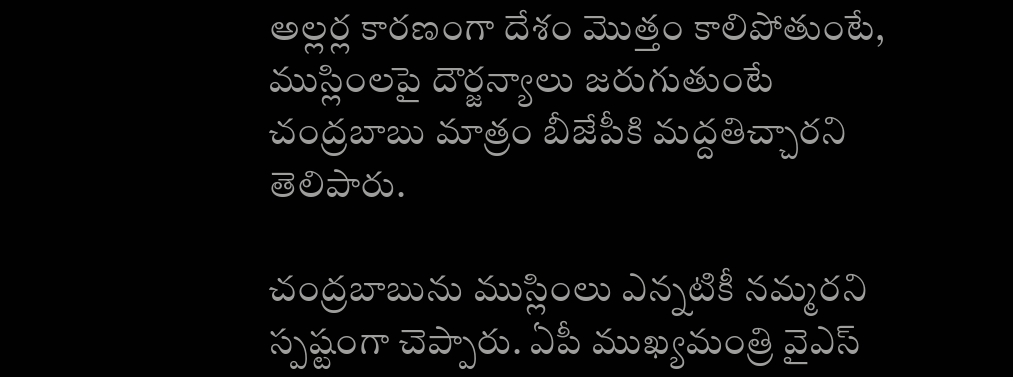అల్లర్ల కారణంగా దేశం మొత్తం కాలిపోతుంటే, ముస్లింలపై దౌర్జన్యాలు జరుగుతుంటే చంద్రబాబు మాత్రం బీజేపీకి మద్దతిచ్చారని తెలిపారు.

చంద్రబాబును ముస్లింలు ఎన్నటికీ నమ్మరని స్పష్టంగా చెప్పారు. ఏపీ ముఖ్యమంత్రి వైఎస్‌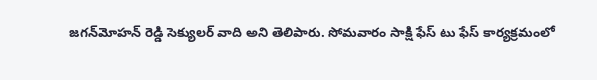జగన్‌మోహన్‌ రెడ్డి సెక్యులర్‌ వాది అని తెలిపారు. సోమవారం సాక్షి ఫేస్‌ టు ఫేస్‌ కార్యక్రమంలో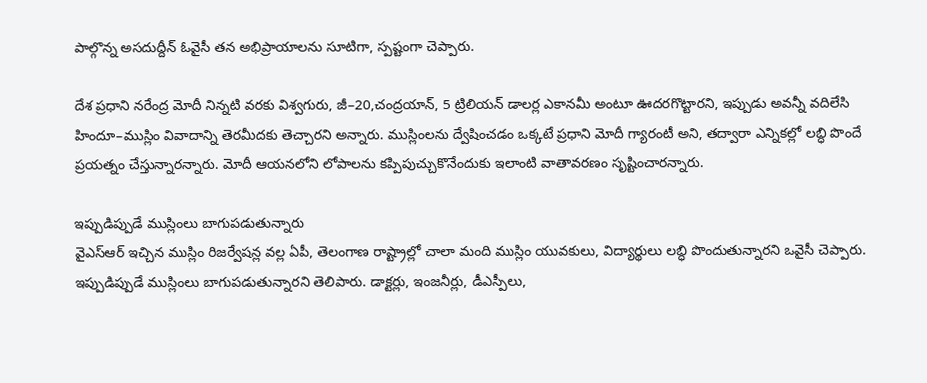పాల్గొన్న అసదుద్దీన్‌ ఓవైసీ తన అభిప్రాయాలను సూటిగా, స్పష్టంగా చెప్పారు.

దేశ ప్రధాని నరేంద్ర మోదీ నిన్నటి వరకు విశ్వగురు, జీ–20,చంద్రయాన్, 5 ట్రిలియన్‌ డాలర్ల ఎకానమీ అంటూ ఊదరగొట్టారని, ఇప్పుడు అవన్నీ వదిలేసి హిందూ–ముస్లిం వివాదాన్ని తెరమీదకు తెచ్చారని అన్నారు. ముస్లింలను ద్వేషించడం ఒక్కటే ప్రధాని మోదీ గ్యారంటీ అని, తద్వారా ఎన్నికల్లో లబ్ధి పొందే ప్రయత్నం చేస్తున్నారన్నారు. మోదీ ఆయనలోని లోపాలను కప్పిపుచ్చుకొనేందుకు ఇలాంటి వాతావరణం సృష్టించారన్నారు.

ఇప్పుడిప్పుడే ముస్లింలు బాగుపడుతున్నారు
వైఎస్‌ఆర్‌ ఇచ్చిన ముస్లిం రిజర్వేషన్ల వల్ల ఏపీ, తెలంగాణ రాష్ట్రాల్లో చాలా మంది ముస్లిం యువకులు, విద్యార్థులు లబ్ధి పొందుతున్నారని ఒవైసీ చెప్పారు. ఇప్పుడిప్పుడే ముస్లింలు బాగుపడుతున్నారని తెలిపారు. డాక్టర్లు, ఇంజనీర్లు, డీఎస్పీలు,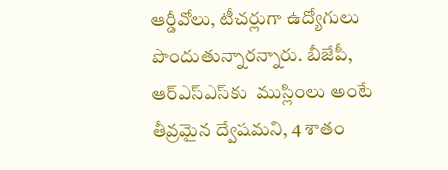ఆర్డీవోలు, టీచర్లుగా ఉద్యోగులు పొందుతున్నారన్నారు. బీజేపీ, ఆర్‌ఎస్‌ఎస్‌కు  ముస్లింలు అంటే తీవ్రమైన ద్వేషమని, 4 శాతం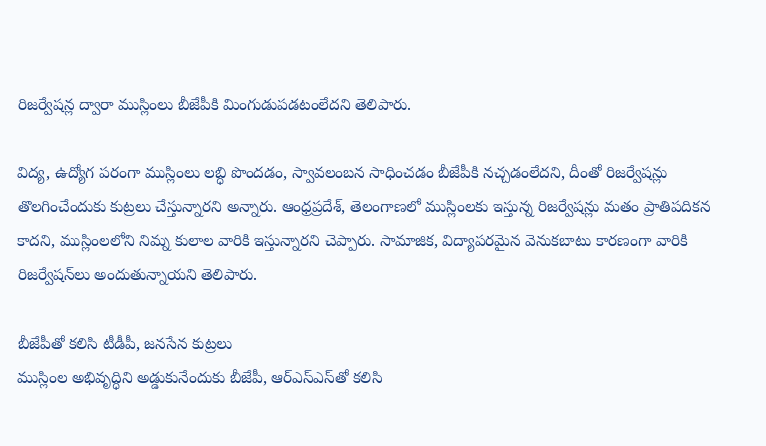రిజర్వేషన్ల ద్వారా ముస్లింలు బీజేపీకి మింగుడుపడటంలేదని తెలిపారు.

విద్య, ఉద్యోగ పరంగా ముస్లింలు లబ్ధి పొందడం, స్వావలంబన సాధించడం బీజేపీకి నచ్చడంలేదని, దీంతో రిజర్వేషన్లు తొలగించేందుకు కుట్రలు చేస్తున్నారని అన్నారు. ఆంధ్రప్రదేశ్, తెలంగాణలో ముస్లింలకు ఇస్తున్న రిజర్వేషన్లు మతం ప్రాతిపదికన కాదని, ముస్లింలలోని నిమ్న కులాల వారికి ఇస్తున్నారని చెప్పారు. సామాజిక, విద్యాపరమైన వెనుకబాటు కారణంగా వారికి రిజర్వేషన్‌లు అందుతున్నాయని తెలిపారు.

బీజేపీతో కలిసి టీడీపీ, జనసేన కుట్రలు
ముస్లింల అభివృద్ధిని అడ్డుకునేందుకు బీజేపీ, ఆర్‌ఎస్‌ఎస్‌తో కలిసి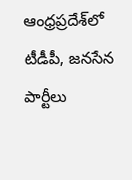ఆంధ్రప్రదేశ్‌లో టీడీపీ, జనసేన పార్టీలు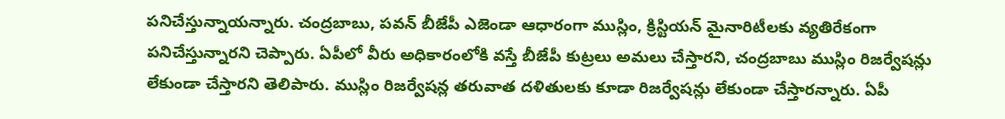పనిచేస్తున్నాయన్నారు. చంద్రబాబు, పవన్‌ బీజేపీ ఎజెండా ఆధారంగా ముస్లిం, క్రిస్టియన్‌ మైనారిటీలకు వ్యతిరేకంగా పనిచేస్తున్నారని చెప్పారు. ఏపీలో వీరు అధికారంలోకి వస్తే బీజేపీ కుట్రలు అమలు చేస్తారని, చంద్రబాబు ముస్లిం రిజర్వేషన్లు లేకుండా చేస్తారని తెలిపారు. ముస్లిం రిజర్వేషన్ల తరువాత దళితులకు కూడా రిజర్వేషన్లు లేకుండా చేస్తారన్నారు. ఏపీ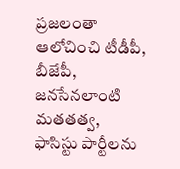ప్రజలంతా ఆలోచించి టీడీపీ, బీజేపీ, జనసేనలాంటి మతతత్వ, ఫాసిస్టు పార్టీలను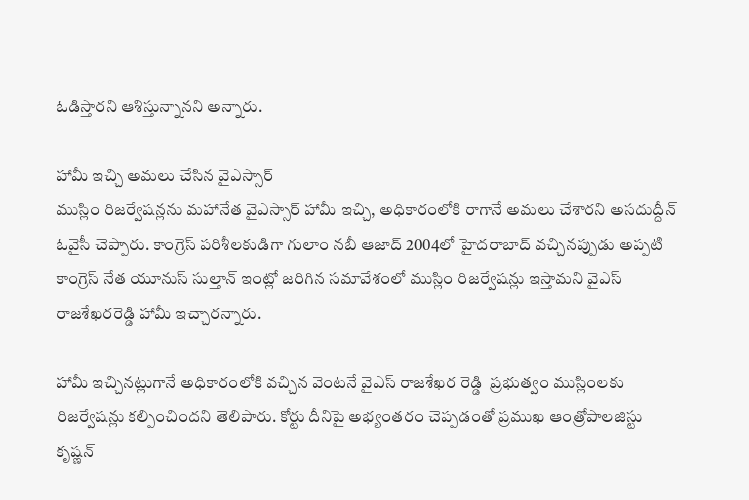ఓడిస్తారని ఆశిస్తున్నానని అన్నారు.

హామీ ఇచ్చి అమలు చేసిన వైఎస్సార్‌
ముస్లిం రిజర్వేషన్లను మహానేత వైఎస్సార్‌ హామీ ఇచ్చి, అధికారంలోకి రాగానే అమలు చేశారని అసదుద్దీన్‌ ఓవైసీ చెప్పారు. కాంగ్రెస్‌ పరిశీలకుడిగా గులాం నబీ ఆజాద్‌ 2004లో హైదరాబాద్‌ వచ్చినప్పుడు అప్పటి కాంగ్రెస్‌ నేత యూనుస్‌ సుల్తాన్‌ ఇంట్లో జరిగిన సమావేశంలో ముస్లిం రిజర్వేషన్లు ఇస్తామని వైఎస్‌ రాజశేఖరరెడ్డి హామీ ఇచ్చారన్నారు.

హామీ ఇచ్చినట్లుగానే అధికారంలోకి వచ్చిన వెంటనే వైఎస్‌ రాజశేఖర రెడ్డి  ప్రభుత్వం ముస్లింలకు రిజర్వేషన్లు కల్పించిందని తెలిపారు. కోర్టు దీనిపై అభ్యంతరం చెప్పడంతో ప్రముఖ ఆంత్రోపాలజిస్టు కృష్ణన్‌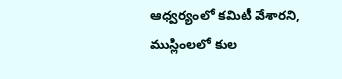ఆధ్వర్యంలో కమిటీ వేశారని, ముస్లింలలో కుల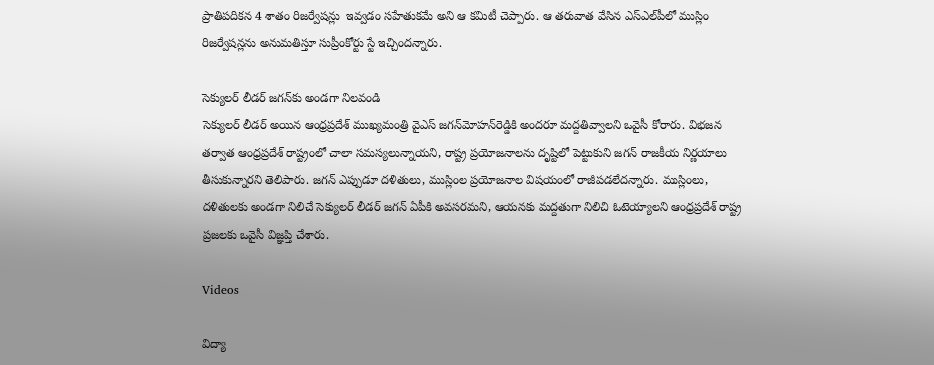ప్రాతిపదికన 4 శాతం రిజర్వేషన్లు  ఇవ్వడం సహేతుకమే అని ఆ కమిటీ చెప్పారు. ఆ తరువాత వేసిన ఎస్‌ఎల్‌పీలో ముస్లిం రిజర్వేషన్లను అనుమతిస్తూ సుప్రీంకోర్టు స్టే ఇచ్చిందన్నారు.

సెక్యులర్‌ లీడర్‌ జగన్‌కు అండగా నిలవండి
సెక్యులర్‌ లీడర్‌ అయిన ఆంధ్రప్రదేశ్‌ ముఖ్యమంత్రి వైఎస్‌ జగన్‌మోహన్‌రెడ్డికి అందరూ మద్దతివ్వాలని ఒవైసీ కోరారు. విభజన తర్వాత ఆంధ్రప్రదేశ్‌ రాష్ట్రంలో చాలా సమస్యలున్నాయని, రాష్ట్ర ప్రయోజనాలను దృష్టిలో పెట్టుకుని జగన్‌ రాజకీయ నిర్ణయాలు తీసుకున్నారని తెలిపారు. జగన్‌ ఎప్పుడూ దళితులు, ముస్లింల ప్రయోజనాల విషయంలో రాజీపడలేదన్నారు. ముస్లింలు, దళితులకు అండగా నిలిచే సెక్యులర్‌ లీడర్‌ జగన్‌ ఏపీకి అవసరమని, ఆయనకు మద్దతుగా నిలిచి ఓటెయ్యాలని ఆంధ్రప్రదేశ్‌ రాష్ట్ర ప్రజలకు ఒవైసీ విజ్ఞప్తి చేశారు.

Videos

విద్యా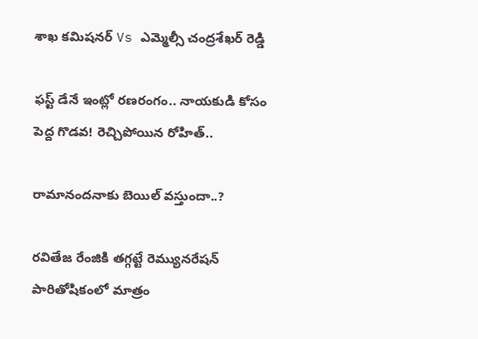శాఖ కమిషనర్ Vs ఎమ్మెల్సీ చంద్రశేఖర్ రెడ్డి

ఫస్ట్ డేనే ఇంట్లో రణరంగం.. నాయకుడి కోసం పెద్ద గొడవ! రెచ్చిపోయిన రోహిత్..

రామానందనాకు బెయిల్ వస్తుందా..?

రవితేజ రేంజికి తగ్గట్టే రెమ్యునరేషన్ పారితోషికంలో మాత్రం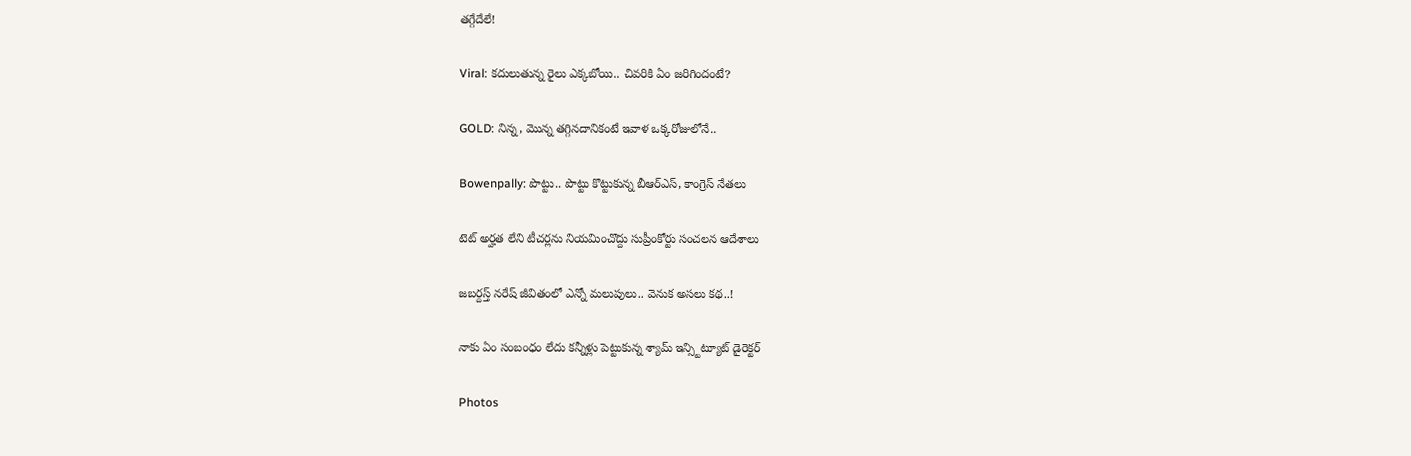తగ్గేదేలే!

Viral: కదులుతున్న రైలు ఎక్కబోయి.. చివరికి ఏం జరిగిందంటే?

GOLD: నిన్న, మొన్న తగ్గినదానికంటే ఇవాళ ఒక్కరోజులోనే..

Bowenpally: పొట్టు.. పొట్టు కొట్టుకున్న బీఆర్ఎస్, కాంగ్రెస్ నేతలు

టెట్ అర్హత లేని టీచర్లను నియమించొద్దు సుప్రీంకోర్టు సంచలన ఆదేశాలు

జబర్దస్త్ నరేష్ జీవితంలో ఎన్నో మలుపులు.. వెనుక అసలు కథ..!

నాకు ఏం సంబంధం లేదు కన్నీళ్లు పెట్టుకున్న శ్యామ్ ఇన్స్టిట్యూట్ డైరెక్టర్

Photos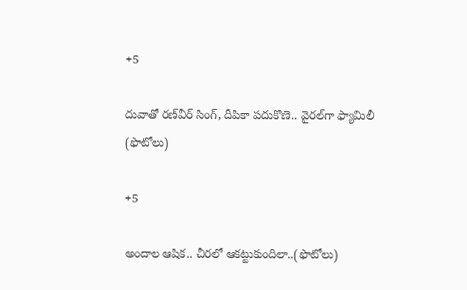+5

దువాతో రణ్‌వీర్‌ సింగ్‌, దీపికా పదుకొణె.. వైరల్‌గా ఫ్యామిలీ (ఫొటోలు)

+5

అందాల ఆషిక.. చీరలో ఆకట్టుకుందిలా..(ఫొటోలు)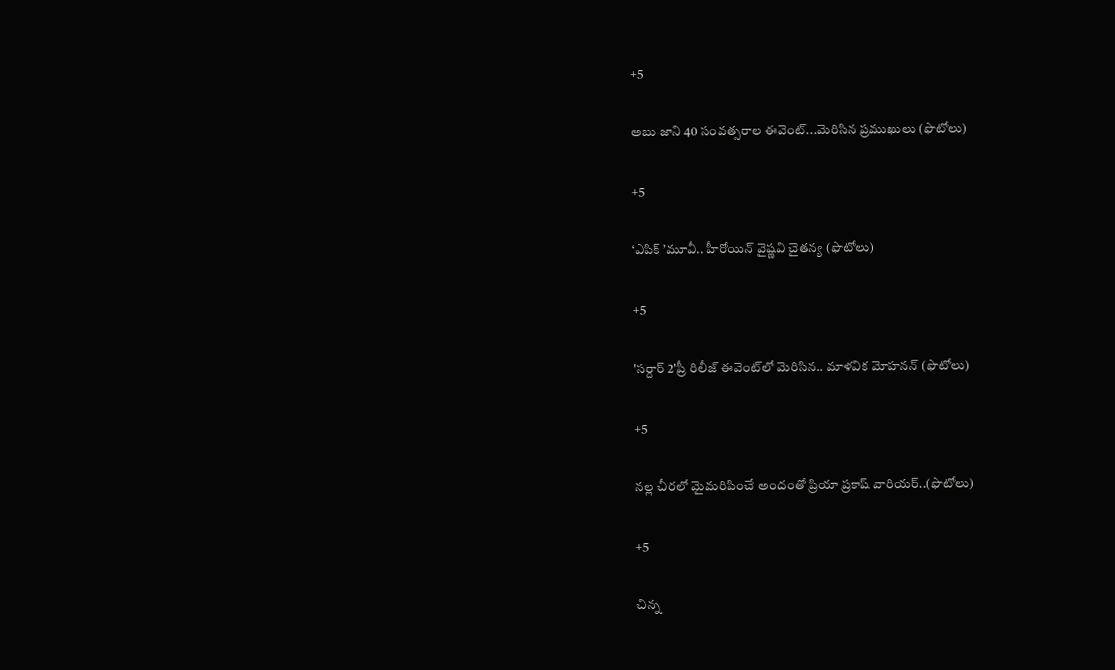+5

అబు జాని 40 సంవత్సరాల ఈవెంట్‌...మెరిసిన ప్రముఖులు (ఫొటోలు)

+5

‘ఎపిక్ ’మూవీ.. హీరోయిన్ వైష్ణవి చైతన్య (ఫొటోలు)

+5

'సర్దార్ 2'ప్రీ రిలీజ్ ఈవెంట్‌లో మెరిసిన.. మాళవిక మోహనన్ (ఫొటోలు)

+5

నల్ల చీరలో మైమరిపించే అందంతో ప్రియా ప్రకాష్ వారియర్..(ఫొటోలు)

+5

చిన్న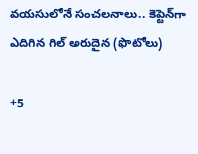వయసులోనే సంచలనాలు.. కెప్టెన్‌గా ఎదిగిన గిల్ అరుదైన (ఫొటోలు)

+5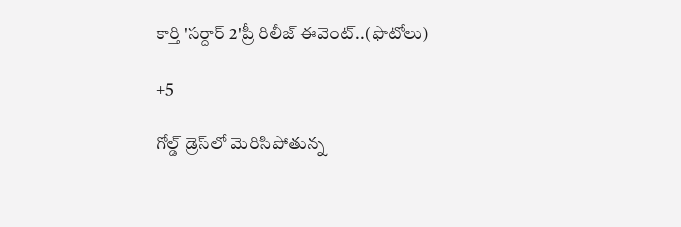కార్తి 'సర్దార్ 2'ప్రీ రిలీజ్ ఈవెంట్..(ఫొటోలు)

+5

గోల్డ్ డ్రెస్‌లో మెరిసిపోతున్న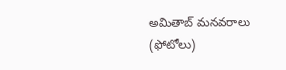అమితాబ్ మనవరాలు (ఫోటోలు)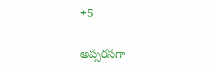+5

అప్సరసగా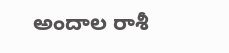అందాల రాశీ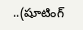..(షూటింగ్‌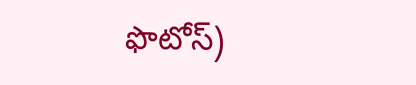ఫొటోస్‌)